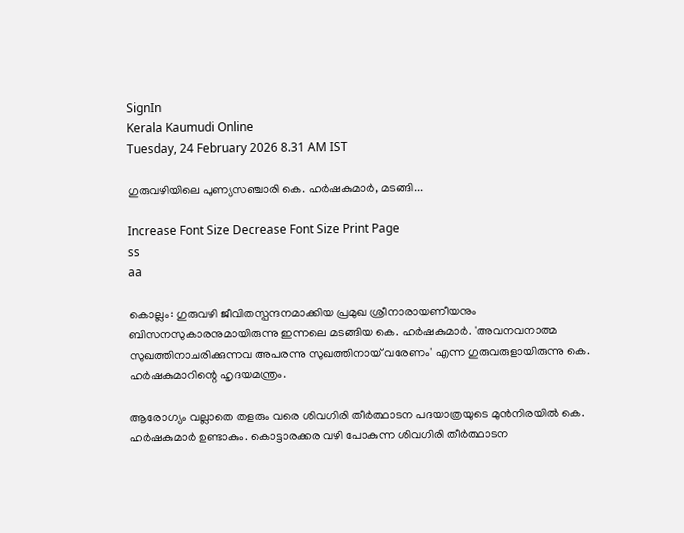SignIn
Kerala Kaumudi Online
Tuesday, 24 February 2026 8.31 AM IST

ഗുരുവഴിയിലെ പുണ്യസഞ്ചാരി കെ. ഹർഷകുമാർ, മടങ്ങി...

Increase Font Size Decrease Font Size Print Page
ss
aa

കൊല്ലം: ഗുരുവഴി ജീവിതസ്പന്ദനമാക്കിയ പ്രമുഖ ശ്രീനാരായണീയനും ബിസനസുകാരനുമായിരുന്നു ഇന്നലെ മടങ്ങിയ കെ. ഹർഷകുമാർ. 'അവനവനാത്മ സുഖത്തിനാചരിക്കുന്നവ അപരന്നു സുഖത്തിനായ് വരേണം' എന്ന ഗുരുവരുളായിരുന്നു കെ. ഹർഷകുമാറിന്റെ ഹൃദയമന്ത്രം.

ആരോഗ്യം വല്ലാതെ തളരും വരെ ശിവഗിരി തീർത്ഥാടന പദയാത്രയുടെ മുൻനിരയിൽ കെ. ഹർഷകുമാർ ഉണ്ടാകും. കൊട്ടാരക്കര വഴി പോകുന്ന ശിവഗിരി തീർത്ഥാടന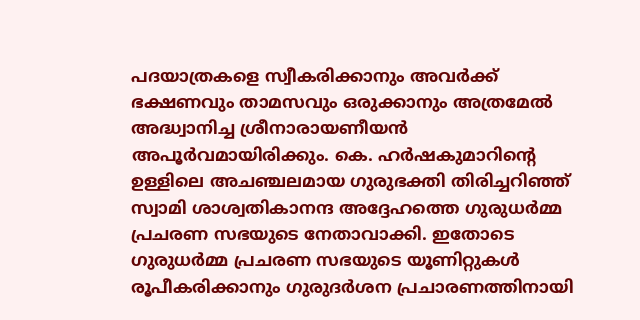പദയാത്രകളെ സ്വീകരിക്കാനും അവർക്ക് ഭക്ഷണവും താമസവും ഒരുക്കാനും അത്രമേൽ അദ്ധ്വാനിച്ച ശ്രീനാരായണീയൻ അപൂർവമായിരിക്കും. കെ. ഹർഷകുമാറിന്റെ ഉള്ളിലെ അ‌ചഞ്ചലമായ ഗുരുഭക്തി തിരിച്ചറിഞ്ഞ് സ്വാമി ശാശ്വതികാനന്ദ അദ്ദേഹത്തെ ഗുരുധർമ്മ പ്രചരണ സഭയുടെ നേതാവാക്കി. ഇതോടെ ഗുരുധർമ്മ പ്രചരണ സഭയുടെ യൂണിറ്റുകൾ രൂപീകരിക്കാനും ഗുരുദർശന പ്രചാരണത്തിനായി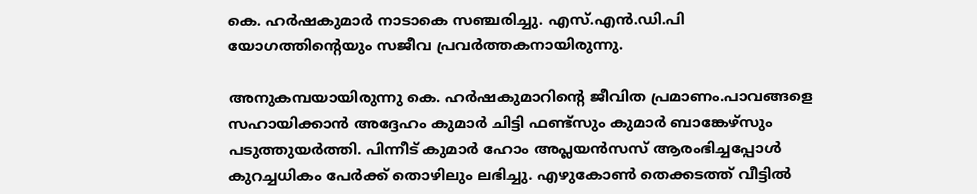കെ. ഹർഷകുമാർ നാടാകെ സഞ്ചരിച്ചു. എസ്.എൻ.ഡി.പി യോഗത്തിന്റെയും സജീവ പ്രവർത്തകനായിരുന്നു.

അനുകമ്പയായിരുന്നു കെ. ഹർഷകുമാറിന്റെ ജീവിത പ്രമാണം.പാവങ്ങളെ സഹായിക്കാൻ അദ്ദേഹം കുമാർ ചിട്ടി ഫണ്ട്സും കുമാർ ബാങ്കേഴ്സും പടുത്തുയർത്തി. പിന്നീട് കുമാർ ഹോം അപ്ലയൻസസ് ആരംഭിച്ചപ്പോൾ കുറച്ചധികം പേർക്ക് തൊഴിലും ലഭിച്ചു. എഴുകോൺ തെക്കടത്ത് വീട്ടിൽ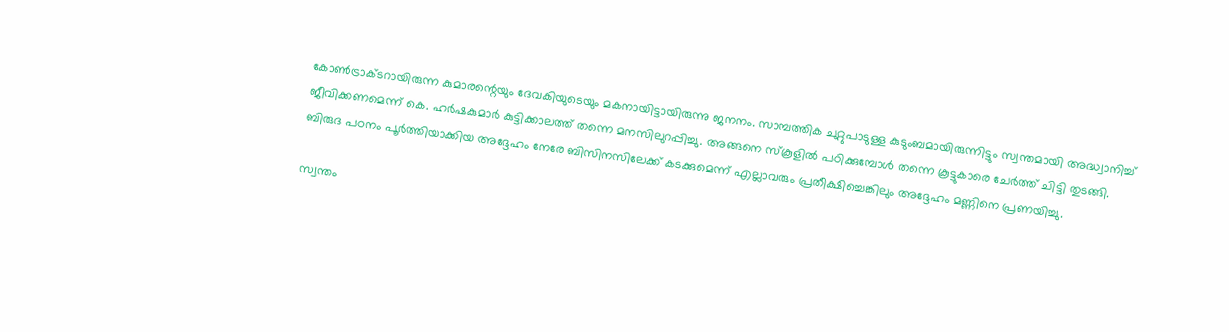കോൺട്രാക്ടറായിരുന്ന കുമാരന്റെയും ദേവകിയുടെയും മകനായിട്ടായിരുന്നു ജനനം. സാമ്പത്തിക ചുറ്റുപാടുള്ള കുടുംബമായിരുന്നിട്ടും സ്വന്തമായി അദ്ധ്വാനിച്ച് ജീവിക്കണമെന്ന് കെ. ഹർഷകുമാർ കുട്ടിക്കാലത്ത് തന്നെ മനസിലുറപ്പിച്ചു. അങ്ങനെ സ്കൂളിൽ പഠിക്കുമ്പോൾ തന്നെ കൂട്ടുകാരെ ചേർത്ത് ചിട്ടി തുടങ്ങി. ബിരുദ പഠനം പൂർത്തിയാക്കിയ അദ്ദേഹം നേരേ ബിസിനസിലേക്ക് കടക്കുമെന്ന് എല്ലാവരും പ്രതീക്ഷിച്ചെങ്കിലും അദ്ദേഹം മണ്ണിനെ പ്രണയിച്ചു.

സ്വന്തം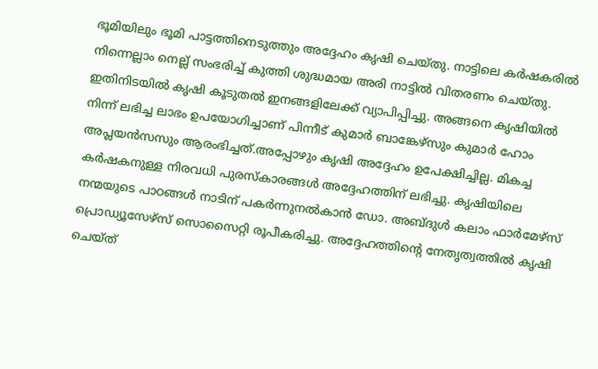ഭൂമിയിലും ഭൂമി പാട്ടത്തിനെടുത്തും അദ്ദേഹം കൃഷി ചെയ്തു. നാട്ടിലെ കർഷകരിൽ നിന്നെല്ലാം നെല്ല് സംഭരിച്ച് കുത്തി ശുദ്ധമായ അരി നാട്ടിൽ വിതരണം ചെയ്തു. ഇതിനിടയിൽ കൃഷി കൂടുതൽ ഇനങ്ങളിലേക്ക് വ്യാപിപ്പിച്ചു. അങ്ങനെ കൃഷിയിൽ നിന്ന് ലഭിച്ച ലാഭം ഉപയോഗിച്ചാണ് പിന്നീട് കുമാർ ബാങ്കേഴ്സും കുമാർ ഹോം അപ്ലയൻസസും ആരംഭിച്ചത്.അപ്പോഴും കൃഷി അദ്ദേഹം ഉപേക്ഷിച്ചില്ല. മികച്ച കർഷകനുള്ള നിരവധി പുരസ്കാരങ്ങൾ അദ്ദേഹത്തിന് ലഭിച്ചു. കൃഷിയിലെ നന്മയുടെ പാഠങ്ങൾ നാടിന് പകർന്നുനൽകാൻ ഡോ. അബ്ദുൾ കലാം ഫാർമേഴ്സ് പ്രൊഡ്യൂസേഴ്സ് സൊസൈറ്റി രൂപീകരിച്ചു. അദ്ദേഹത്തിന്റെ നേതൃത്വത്തിൽ കൃഷി ചെയ്ത്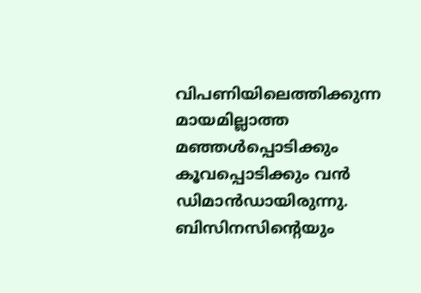വിപണിയിലെത്തിക്കുന്ന മായമില്ലാത്ത മഞ്ഞൾപ്പൊടിക്കും കൂവപ്പൊടിക്കും വൻ ഡിമാൻഡായിരുന്നു. ബിസിനസിന്റെയും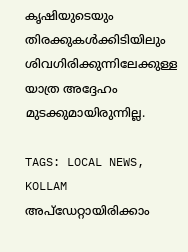കൃഷിയുടെയും തിരക്കുകൾക്കിടിയിലും ശിവഗിരിക്കുന്നിലേക്കുള്ള യാത്ര അദ്ദേഹം മുടക്കുമായിരുന്നില്ല.

TAGS: LOCAL NEWS, KOLLAM
അപ്ഡേറ്റായിരിക്കാം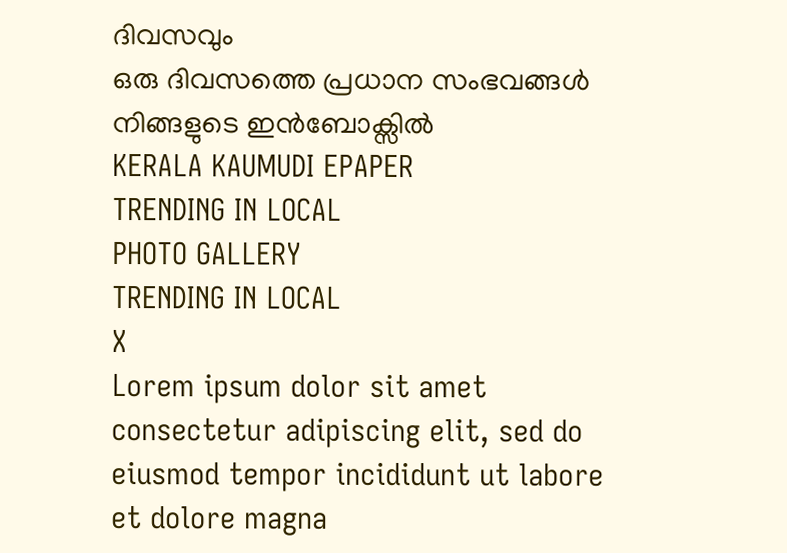ദിവസവും
ഒരു ദിവസത്തെ പ്രധാന സംഭവങ്ങൾ നിങ്ങളുടെ ഇൻബോക്സിൽ
KERALA KAUMUDI EPAPER
TRENDING IN LOCAL
PHOTO GALLERY
TRENDING IN LOCAL
X
Lorem ipsum dolor sit amet
consectetur adipiscing elit, sed do eiusmod tempor incididunt ut labore et dolore magna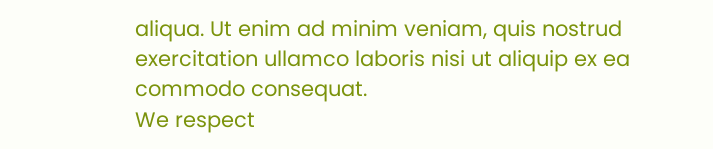aliqua. Ut enim ad minim veniam, quis nostrud exercitation ullamco laboris nisi ut aliquip ex ea commodo consequat.
We respect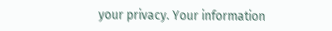your privacy. Your information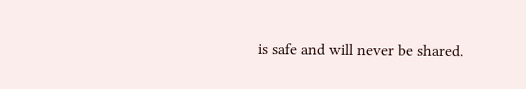is safe and will never be shared.